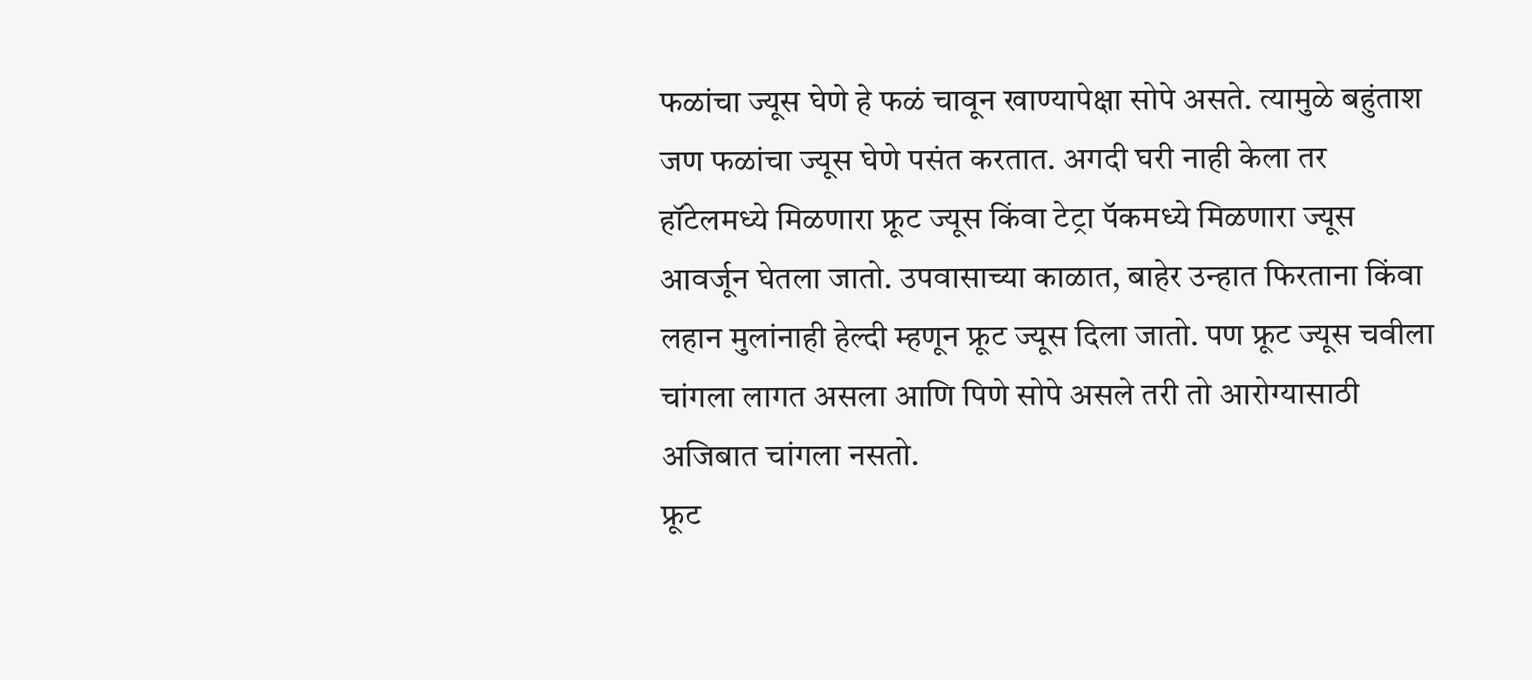फळांचा ज्यूस घेणे हे फळं चावून खाण्यापेक्षा सोपे असते. त्यामुळे बहुंताश जण फळांचा ज्यूस घेणे पसंत करतात. अगदी घरी नाही केला तर हॉटेलमध्ये मिळणारा फ्रूट ज्यूस किंवा टेट्रा पॅकमध्ये मिळणारा ज्यूस आवर्जून घेतला जातो. उपवासाच्या काळात, बाहेर उन्हात फिरताना किंवा लहान मुलांनाही हेल्दी म्हणून फ्रूट ज्यूस दिला जातो. पण फ्रूट ज्यूस चवीला चांगला लागत असला आणि पिणे सोपे असले तरी तो आरोग्यासाठी अजिबात चांगला नसतो.
फ्रूट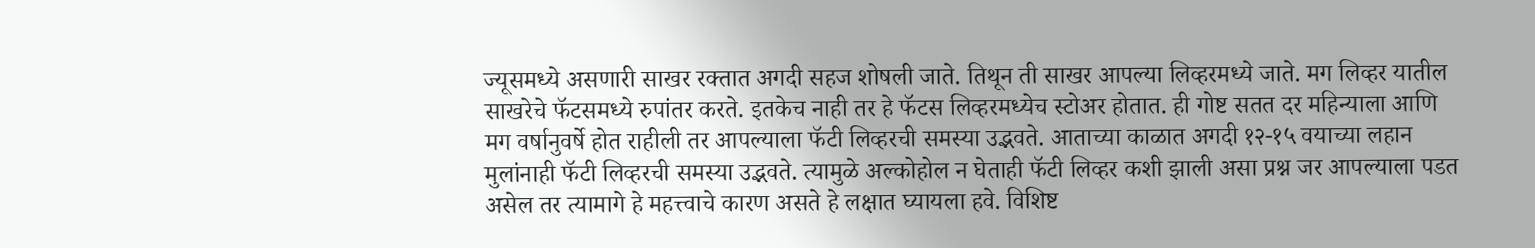ज्यूसमध्ये असणारी साखर रक्तात अगदी सहज शोषली जाते. तिथून ती साखर आपल्या लिव्हरमध्ये जाते. मग लिव्हर यातील साखरेचे फॅटसमध्ये रुपांतर करते. इतकेच नाही तर हे फॅटस लिव्हरमध्येच स्टोअर होतात. ही गोष्ट सतत दर महिन्याला आणि मग वर्षानुवर्षे होत राहीली तर आपल्याला फॅटी लिव्हरची समस्या उद्भवते. आताच्या काळात अगदी १२-१५ वयाच्या लहान मुलांनाही फॅटी लिव्हरची समस्या उद्भवते. त्यामुळे अल्कोहोल न घेताही फॅटी लिव्हर कशी झाली असा प्रश्न जर आपल्याला पडत असेल तर त्यामागे हे महत्त्वाचे कारण असते हे लक्षात घ्यायला हवे. विशिष्ट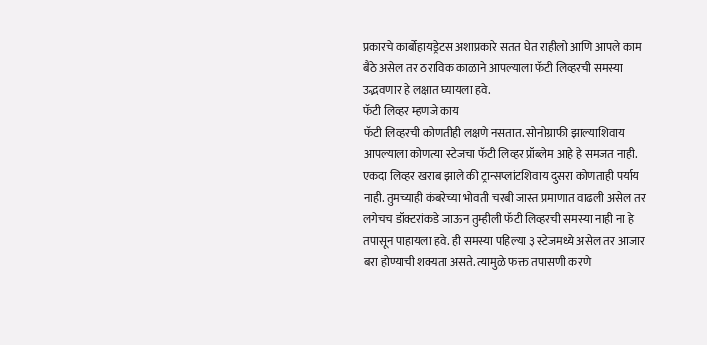प्रकारचे कार्बोहायड्रेटस अशाप्रकारे सतत घेत राहीलो आणि आपले काम बैठे असेल तर ठराविक काळाने आपल्याला फॅटी लिव्हरची समस्या उद्भवणार हे लक्षात घ्यायला हवे.
फॅटी लिव्हर म्हणजे काय
फॅटी लिव्हरची कोणतीही लक्षणे नसतात. सोनोग्राफी झाल्याशिवाय आपल्याला कोणत्या स्टेजचा फॅटी लिव्हर प्रॉब्लेम आहे हे समजत नाही. एकदा लिव्हर खराब झाले की ट्रान्सप्लांटशिवाय दुसरा कोणताही पर्याय नाही. तुमच्याही कंबरेच्या भोवती चरबी जास्त प्रमाणात वाढली असेल तर लगेचच डॉक्टरांकडे जाऊन तुम्हीली फॅटी लिव्हरची समस्या नाही ना हे तपासून पाहायला हवे. ही समस्या पहिल्या ३ स्टेजमध्ये असेल तर आजार बरा होण्याची शक्यता असते. त्यामुळे फक्त तपासणी करणे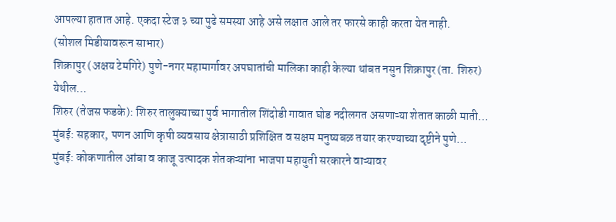आपल्या हातात आहे. एकदा स्टेज ३ च्या पुढे समस्या आहे असे लक्षात आले तर फारसे काही करता येत नाही.
(सोशल मिडीयावरून साभार)
शिक्रापुर (अक्षय टेमगिरे) पुणे-नगर महामार्गावर अपघातांची मालिका काही केल्या थांबत नसुन शिक्रापुर (ता. शिरुर) येथील…
शिरुर (तेजस फडके): शिरुर तालुक्याच्या पुर्व भागातील शिंदोडी गावात घोड नदीलगत असणाऱ्या शेतात काळी माती…
मुंबई: सहकार, पणन आणि कृषी व्यवसाय क्षेत्रासाठी प्रशिक्षित व सक्षम मनुष्यबळ तयार करण्याच्या दृष्टीने पुणे…
मुंबई: कोकणातील आंबा व काजू उत्पादक शेतकऱ्यांना भाजपा महायुती सरकारने वाऱ्यावर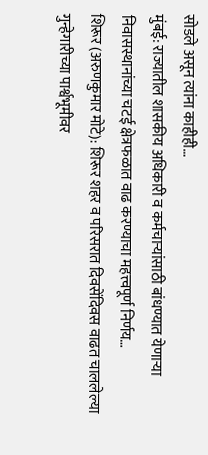सोडले असून त्यांना काहीही…
मुंबई: राज्यातील शासकीय अधिकारी व कर्मचाऱ्यांसाठी बांधण्यात येणाऱ्या निवासस्थानांच्या चटई क्षेत्रफळात वाढ करण्याचा महत्त्वपूर्ण निर्णय…
शिरूर (अरुणकुमार मोटे): शिरूर शहर व परिसरात दिवसेंदिवस वाढत चाललेल्या गुन्हेगारीच्या पार्श्वभूमीवर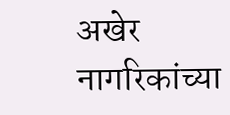अखेर नागरिकांच्या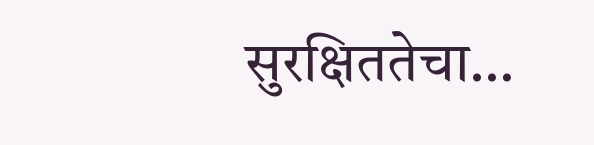सुरक्षिततेचा…